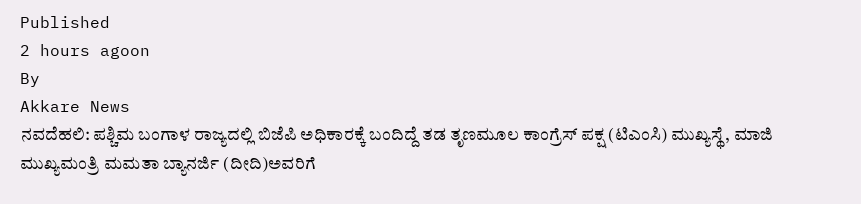Published
2 hours agoon
By
Akkare News
ನವದೆಹಲಿ: ಪಶ್ಚಿಮ ಬಂಗಾಳ ರಾಜ್ಯದಲ್ಲಿ ಬಿಜೆಪಿ ಅಧಿಕಾರಕ್ಕೆ ಬಂದಿದ್ದೆ ತಡ ತೃಣಮೂಲ ಕಾಂಗ್ರೆಸ್ ಪಕ್ಷ (ಟಿಎಂಸಿ) ಮುಖ್ಯಸ್ಥೆ, ಮಾಜಿ ಮುಖ್ಯಮಂತ್ರಿ ಮಮತಾ ಬ್ಯಾನರ್ಜಿ (ದೀದಿ)ಅವರಿಗೆ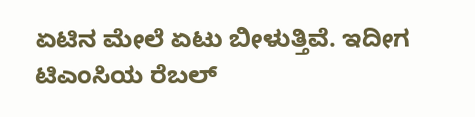ಏಟಿನ ಮೇಲೆ ಏಟು ಬೀಳುತ್ತಿವೆ. ಇದೀಗ ಟಿಎಂಸಿಯ ರೆಬಲ್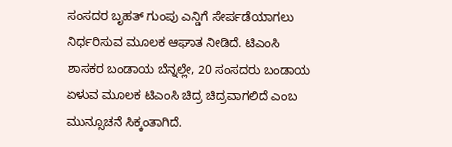ಸಂಸದರ ಬೃಹತ್ ಗುಂಪು ಎನ್ಡಿಗೆ ಸೇರ್ಪಡೆಯಾಗಲು ನಿರ್ಧರಿಸುವ ಮೂಲಕ ಆಘಾತ ನೀಡಿದೆ. ಟಿಎಂಸಿ ಶಾಸಕರ ಬಂಡಾಯ ಬೆನ್ನಲ್ಲೇ, 20 ಸಂಸದರು ಬಂಡಾಯ ಏಳುವ ಮೂಲಕ ಟಿಎಂಸಿ ಚಿದ್ರ ಚಿದ್ರವಾಗಲಿದೆ ಎಂಬ ಮುನ್ಸೂಚನೆ ಸಿಕ್ಕಂತಾಗಿದೆ.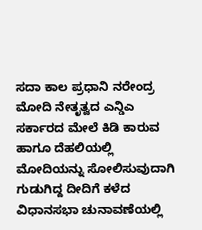ಸದಾ ಕಾಲ ಪ್ರಧಾನಿ ನರೇಂದ್ರ ಮೋದಿ ನೇತೃತ್ವದ ಎನ್ಡಿಎ ಸರ್ಕಾರದ ಮೇಲೆ ಕಿಡಿ ಕಾರುವ ಹಾಗೂ ದೆಹಲಿಯಲ್ಲಿ ಮೋದಿಯನ್ನು ಸೋಲಿಸುವುದಾಗಿ ಗುಡುಗಿದ್ದ ದೀದಿಗೆ ಕಳೆದ ವಿಧಾನಸಭಾ ಚುನಾವಣೆಯಲ್ಲಿ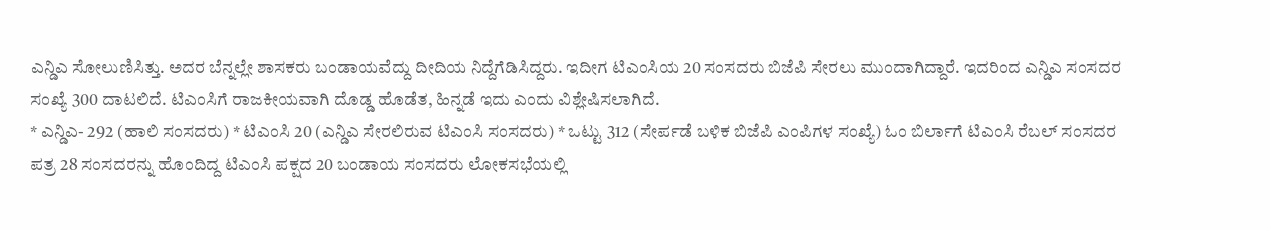ಎನ್ಡಿಎ ಸೋಲುಣಿಸಿತ್ತು. ಅದರ ಬೆನ್ನಲ್ಲೇ ಶಾಸಕರು ಬಂಡಾಯವೆದ್ದು ದೀದಿಯ ನಿದ್ದೆಗೆಡಿಸಿದ್ದರು. ಇದೀಗ ಟಿಎಂಸಿಯ 20 ಸಂಸದರು ಬಿಜೆಪಿ ಸೇರಲು ಮುಂದಾಗಿದ್ದಾರೆ. ಇದರಿಂದ ಎನ್ಡಿಎ ಸಂಸದರ ಸಂಖ್ಯೆ 300 ದಾಟಲಿದೆ. ಟಿಎಂಸಿಗೆ ರಾಜಕೀಯವಾಗಿ ದೊಡ್ಡ ಹೊಡೆತ, ಹಿನ್ನಡೆ ಇದು ಎಂದು ವಿಶ್ಲೇಷಿಸಲಾಗಿದೆ.
* ಎನ್ಡಿಎ- 292 (ಹಾಲಿ ಸಂಸದರು) * ಟಿಎಂಸಿ 20 (ಎನ್ಡಿಎ ಸೇರಲಿರುವ ಟಿಎಂಸಿ ಸಂಸದರು) * ಒಟ್ಟು 312 (ಸೇರ್ಪಡೆ ಬಳಿಕ ಬಿಜೆಪಿ ಎಂಪಿಗಳ ಸಂಖ್ಯೆ) ಓಂ ಬಿರ್ಲಾಗೆ ಟಿಎಂಸಿ ರೆಬಲ್ ಸಂಸದರ ಪತ್ರ 28 ಸಂಸದರನ್ನು ಹೊಂದಿದ್ದ ಟಿಎಂಸಿ ಪಕ್ಷದ 20 ಬಂಡಾಯ ಸಂಸದರು ಲೋಕಸಭೆಯಲ್ಲಿ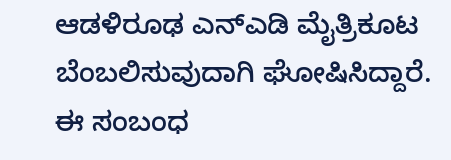ಆಡಳಿರೂಢ ಎನ್ಎಡಿ ಮೈತ್ರಿಕೂಟ ಬೆಂಬಲಿಸುವುದಾಗಿ ಘೋಷಿಸಿದ್ದಾರೆ. ಈ ಸಂಬಂಧ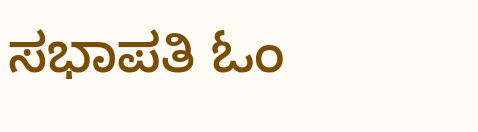ಸಭಾಪತಿ ಓಂ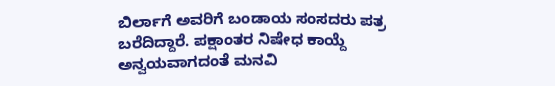ಬಿರ್ಲಾಗೆ ಅವರಿಗೆ ಬಂಡಾಯ ಸಂಸದರು ಪತ್ರ ಬರೆದಿದ್ದಾರೆ. ಪಕ್ಷಾಂತರ ನಿಷೇಧ ಕಾಯ್ದೆ ಅನ್ವಯವಾಗದಂತೆ ಮನವಿ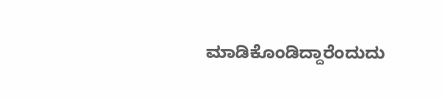ಮಾಡಿಕೊಂಡಿದ್ದಾರೆಂದುದು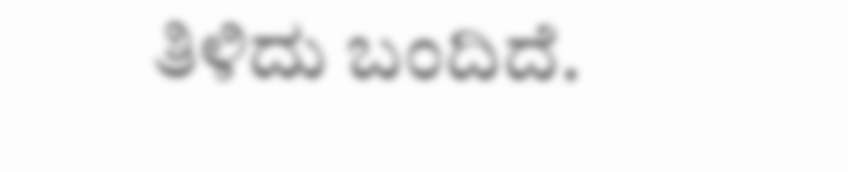ತಿಳಿದು ಬಂದಿದೆ.